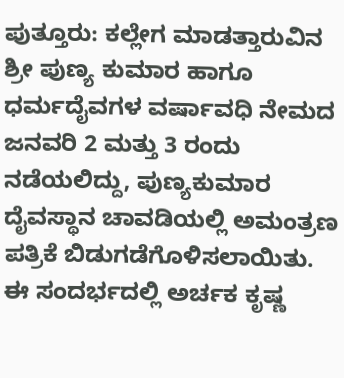ಪುತ್ತೂರು: ಕಲ್ಲೇಗ ಮಾಡತ್ತಾರುವಿನ ಶ್ರೀ ಪುಣ್ಯ ಕುಮಾರ ಹಾಗೂ ಧರ್ಮದೈವಗಳ ವರ್ಷಾವಧಿ ನೇಮದ ಜನವರಿ 2 ಮತ್ತು 3 ರಂದು ನಡೆಯಲಿದ್ದು, ಪುಣ್ಯಕುಮಾರ ದೈವಸ್ಥಾನ ಚಾವಡಿಯಲ್ಲಿ ಅಮಂತ್ರಣ ಪತ್ರಿಕೆ ಬಿಡುಗಡೆಗೊಳಿಸಲಾಯಿತು.
ಈ ಸಂದರ್ಭದಲ್ಲಿ ಅರ್ಚಕ ಕೃಷ್ಣ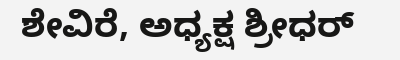ಶೇವಿರೆ, ಅಧ್ಯಕ್ಷ ಶ್ರೀಧರ್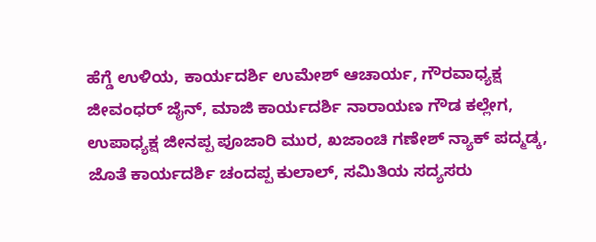ಹೆಗ್ಡೆ ಉಳಿಯ, ಕಾರ್ಯದರ್ಶಿ ಉಮೇಶ್ ಆಚಾರ್ಯ, ಗೌರವಾಧ್ಯಕ್ಷ ಜೀವಂಧರ್ ಜೈನ್, ಮಾಜಿ ಕಾರ್ಯದರ್ಶಿ ನಾರಾಯಣ ಗೌಡ ಕಲ್ಲೇಗ, ಉಪಾಧ್ಯಕ್ಷ ಜೀನಪ್ಪ ಪೂಜಾರಿ ಮುರ, ಖಜಾಂಚಿ ಗಣೇಶ್ ನ್ಯಾಕ್ ಪದ್ಮಡ್ಕ, ಜೊತೆ ಕಾರ್ಯದರ್ಶಿ ಚಂದಪ್ಪ ಕುಲಾಲ್, ಸಮಿತಿಯ ಸದ್ಯಸರು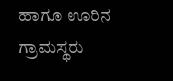ಹಾಗೂ ಊರಿನ ಗ್ರಾಮಸ್ಥರು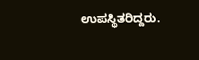ಉಪಸ್ಥಿತರಿದ್ದರು.